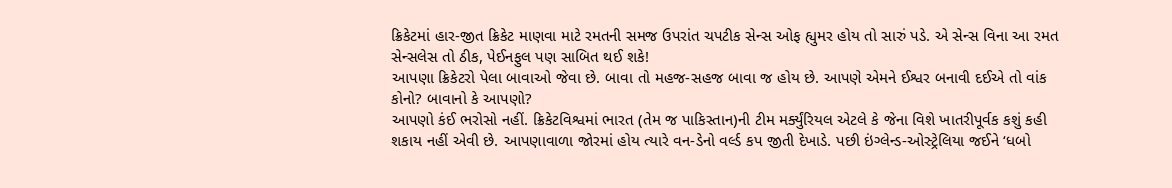ક્રિકેટમાં હાર-જીત ક્રિકેટ માણવા માટે રમતની સમજ ઉપરાંત ચપટીક સેન્સ ઓફ હ્યુમર હોય તો સારું પડે. એ સેન્સ વિના આ રમત સેન્સલેસ તો ઠીક, પેઈનફુલ પણ સાબિત થઈ શકે!
આપણા ક્રિકેટરો પેલા બાવાઓ જેવા છે. બાવા તો મહજ-સહજ બાવા જ હોય છે. આપણે એમને ઈશ્વર બનાવી દઈએ તો વાંક કોનો? બાવાનો કે આપણો?
આપણો કંઈ ભરોસો નહીં. ક્રિકેટવિશ્વમાં ભારત (તેમ જ પાકિસ્તાન)ની ટીમ મર્ક્યુંરિયલ એટલે કે જેના વિશે ખાતરીપૂર્વક કશું કહી શકાય નહીં એવી છે. આપણાવાળા જોરમાં હોય ત્યારે વન-ડેનો વર્લ્ડ કપ જીતી દેખાડે. પછી ઇંગ્લેન્ડ-ઓસ્ટ્રેલિયા જઈને ‘ધબો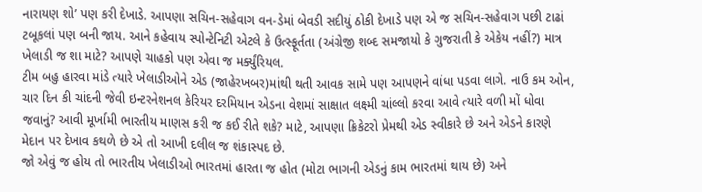નારાયણ શો’ પણ કરી દેખાડે. આપણા સચિન-સહેવાગ વન-ડેમાં બેવડી સદીયું ઠોકી દેખાડે પણ એ જ સચિન-સહેવાગ પછી ટાઢાં ટબૂકલાં પણ બની જાય. આને કહેવાય સ્પોન્ટેનિટી એટલે કે ઉત્સ્ફૂર્તતા (અંગ્રેજી શબ્દ સમજાયો કે ગુજરાતી કે એકેય નહીં?) માત્ર ખેલાડી જ શા માટે? આપણે ચાહકો પણ એવા જ મર્ક્યુંરિયલ.
ટીમ બહુ હારવા માંડે ત્યારે ખેલાડીઓને એડ (જાહેરખબર)માંથી થતી આવક સામે પણ આપણને વાંધા પડવા લાગે. નાઉ કમ ઓન, ચાર દિન કી ચાંદની જેવી ઇન્ટરનેશનલ કેરિયર દરમિયાન એડના વેશમાં સાક્ષાત લક્ષ્મી ચાંલ્લો કરવા આવે ત્યારે વળી મોં ધોવા જવાનું? આવી મૂર્ખામી ભારતીય માણસ કરી જ કઈ રીતે શકે? માટે, આપણા ક્રિકેટરો પ્રેમથી એડ સ્વીકારે છે અને એડને કારણે મેદાન પર દેખાવ કથળે છે એ તો આખી દલીલ જ શંકાસ્પદ છે.
જો એવું જ હોય તો ભારતીય ખેલાડીઓ ભારતમાં હારતા જ હોત (મોટા ભાગની એડનું કામ ભારતમાં થાય છે) અને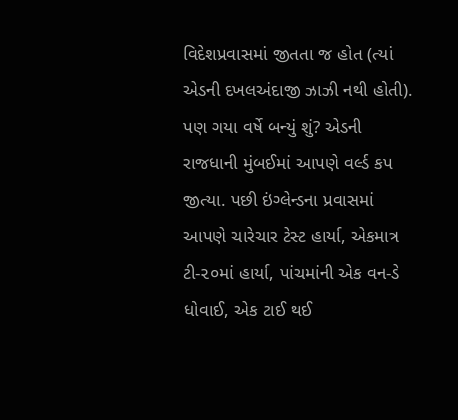વિદેશપ્રવાસમાં જીતતા જ હોત (ત્યાં એડની દખલઅંદાજી ઝાઝી નથી હોતી). પણ ગયા વર્ષે બન્યું શું? એડની રાજધાની મુંબઈમાં આપણે વર્લ્ડ કપ જીત્યા. પછી ઇંગ્લેન્ડના પ્રવાસમાં આપણે ચારેચાર ટેસ્ટ હાર્યા, એકમાત્ર ટી-૨૦માં હાર્યા, પાંચમાંની એક વન-ડે ધોવાઈ, એક ટાઈ થઈ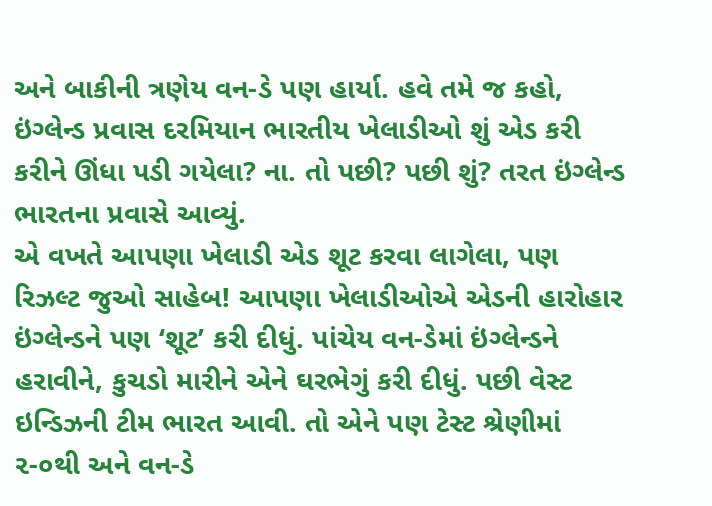અને બાકીની ત્રણેય વન-ડે પણ હાર્યા. હવે તમે જ કહો, ઇંગ્લેન્ડ પ્રવાસ દરમિયાન ભારતીય ખેલાડીઓ શું એડ કરી કરીને ઊંધા પડી ગયેલા? ના. તો પછી? પછી શું? તરત ઇંગ્લેન્ડ ભારતના પ્રવાસે આવ્યું.
એ વખતે આપણા ખેલાડી એડ શૂટ કરવા લાગેલા, પણ રિઝલ્ટ જુઓ સાહેબ! આપણા ખેલાડીઓએ એડની હારોહાર ઇંગ્લેન્ડને પણ ‘શૂટ’ કરી દીધું. પાંચેય વન-ડેમાં ઇંગ્લેન્ડને હરાવીને, કુચડો મારીને એને ઘરભેગું કરી દીધું. પછી વેસ્ટ ઇન્ડિઝની ટીમ ભારત આવી. તો એને પણ ટેસ્ટ શ્રેણીમાં ૨-૦થી અને વન-ડે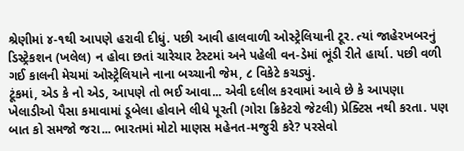શ્રેણીમાં ૪-૧થી આપણે હરાવી દીધું. પછી આવી હાલવાળી ઓસ્ટ્રેલિયાની ટૂર. ત્યાં જાહેરખબરનું ડિસ્ટ્રેકશન (ખલેલ) ન હોવા છતાં ચારેચાર ટેસ્ટમાં અને પહેલી વન-ડેમાં ભૂંડી રીતે હાર્યા. પછી વળી ગઈ કાલની મેચમાં ઓસ્ટ્રેલિયાને નાના બચ્ચાની જેમ, ૮ વિકેટે કચડ્યું.
ટૂંકમાં, એડ કે નો એડ, આપણે તો ભઈ આવા... એવી દલીલ કરવામાં આવે છે કે આપણા ખેલાડીઓ પૈસા કમાવામાં ડૂબેલા હોવાને લીધે પૂરતી (ગોરા ક્રિકેટરો જેટલી) પ્રેક્ટિસ નથી કરતા. પણ બાત કો સમજો જરા... ભારતમાં મોટો માણસ મહેનત-મજુરી કરે? પરસેવો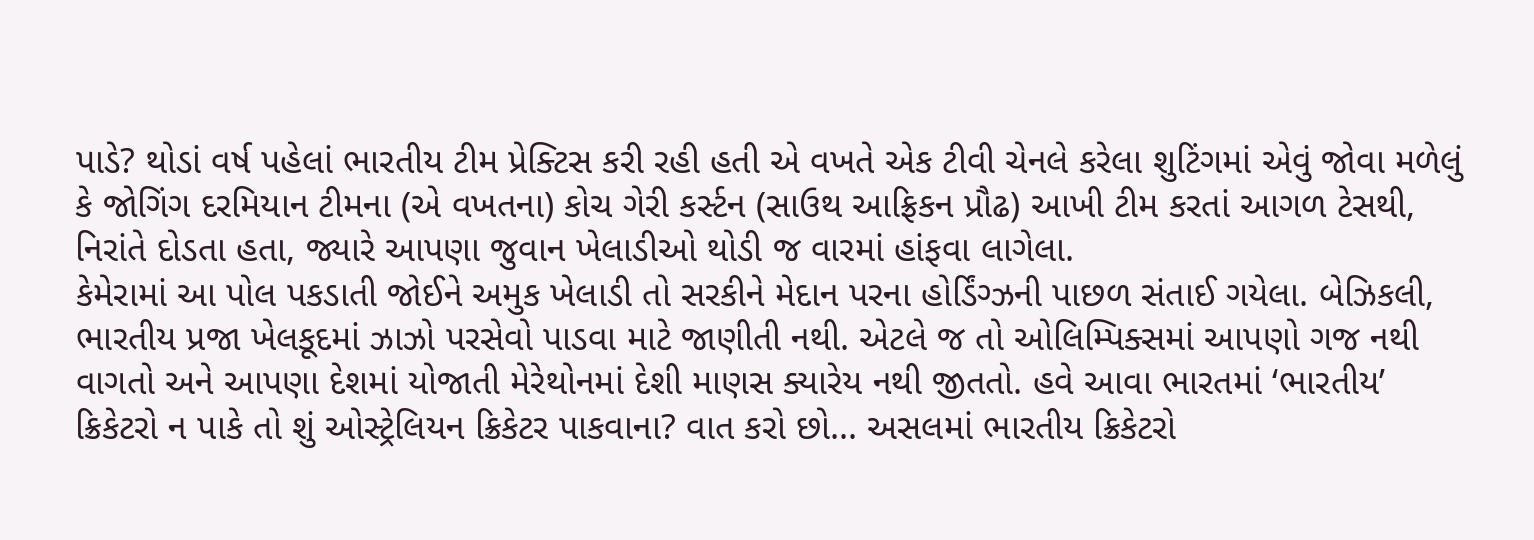પાડે? થોડાં વર્ષ પહેલાં ભારતીય ટીમ પ્રેક્ટિસ કરી રહી હતી એ વખતે એક ટીવી ચેનલે કરેલા શુટિંગમાં એવું જોવા મળેલું કે જોગિંગ દરમિયાન ટીમના (એ વખતના) કોચ ગેરી કર્સ્ટન (સાઉથ આફ્રિકન પ્રૌઢ) આખી ટીમ કરતાં આગળ ટેસથી, નિરાંતે દોડતા હતા, જ્યારે આપણા જુવાન ખેલાડીઓ થોડી જ વારમાં હાંફવા લાગેલા.
કેમેરામાં આ પોલ પકડાતી જોઈને અમુક ખેલાડી તો સરકીને મેદાન પરના હોર્ડિંગ્ઝની પાછળ સંતાઈ ગયેલા. બેઝિકલી, ભારતીય પ્રજા ખેલકૂદમાં ઝાઝો પરસેવો પાડવા માટે જાણીતી નથી. એટલે જ તો ઓલિમ્પિક્સમાં આપણો ગજ નથી વાગતો અને આપણા દેશમાં યોજાતી મેરેથોનમાં દેશી માણસ ક્યારેય નથી જીતતો. હવે આવા ભારતમાં ‘ભારતીય’ ક્રિકેટરો ન પાકે તો શું ઓસ્ટ્રેલિયન ક્રિકેટર પાકવાના? વાત કરો છો... અસલમાં ભારતીય ક્રિકેટરો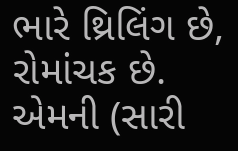ભારે થ્રિલિંગ છે, રોમાંચક છે. એમની (સારી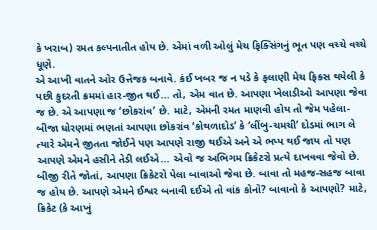કે ખરાબ) રમત કલ્પનાતીત હોય છે. એમાં વળી ઓલું મેચ ફિક્સિંગનું ભૂત પણ વચ્ચે વચ્ચે ધૂણે.
એ આખી વાતને ઓર ઉત્તેજક બનાવે. કંઈ ખબર જ ન પડે કે ફલાણી મેચ ફિકસ થયેલી કે પછી કુદરતી ક્રમમાં હાર-જીત થઈ... તો, એમ વાત છે. આપણા ખેલાડીઓ આપણા જેવા જ છે. એ આપણા જ ‘છોકરાંવ’ છે. માટે, એમની રમત માણવી હોય તો જેમ પહેલા-બીજા ધોરણમાં ભણતાં આપણા છોકરાંવ ‘કોથળાદોડ’ કે ‘લીંબુ-ચમચી’ દોડમાં ભાગ લે ત્યારે એમને જીતતા જોઈને પણ આપણે રાજી થઈએ અને એ ભપ્પ થઈ જાય તો પણ આપણે એમને હસીને તેડી લઈએ... એવો જ અભિગમ ક્રિકેટરો પ્રત્યે દાખવવા જેવો છે.
બીજી રીતે જોતાં, આપણા ક્રિકેટરો પેલા બાવાઓ જેવા છે. બાવા તો મહજ-સહજ બાવા જ હોય છે. આપણે એમને ઈશ્વર બનાવી દઈએ તો વાંક કોનો? બાવાનો કે આપણો? માટે, ક્રિકેટ (કે આખું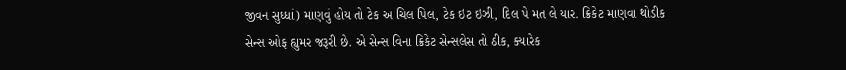જીવન સુધ્ધાં) માણવું હોય તો ટેક અ ચિલ પિલ, ટેક ઇટ ઇઝી, દિલ પે મત લે યાર. ક્રિકેટ માણવા થોડીક સેન્સ ઓફ હ્યુમર જરૂરી છે. એ સેન્સ વિના ક્રિકેટ સેન્સલેસ તો ઠીક, ક્યારેક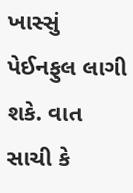ખાસ્સું પેઈનફુલ લાગી શકે. વાત સાચી કે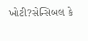ખોટી?સેન્સિબલ કે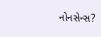નોનસેન્સ?